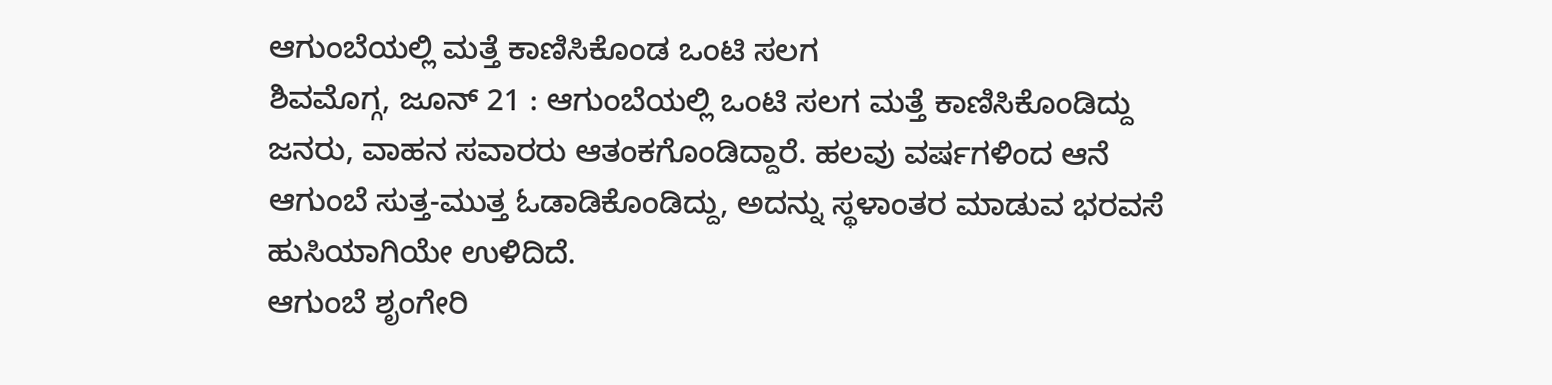ಆಗುಂಬೆಯಲ್ಲಿ ಮತ್ತೆ ಕಾಣಿಸಿಕೊಂಡ ಒಂಟಿ ಸಲಗ
ಶಿವಮೊಗ್ಗ, ಜೂನ್ 21 : ಆಗುಂಬೆಯಲ್ಲಿ ಒಂಟಿ ಸಲಗ ಮತ್ತೆ ಕಾಣಿಸಿಕೊಂಡಿದ್ದು ಜನರು, ವಾಹನ ಸವಾರರು ಆತಂಕಗೊಂಡಿದ್ದಾರೆ. ಹಲವು ವರ್ಷಗಳಿಂದ ಆನೆ ಆಗುಂಬೆ ಸುತ್ತ-ಮುತ್ತ ಓಡಾಡಿಕೊಂಡಿದ್ದು, ಅದನ್ನು ಸ್ಥಳಾಂತರ ಮಾಡುವ ಭರವಸೆ ಹುಸಿಯಾಗಿಯೇ ಉಳಿದಿದೆ.
ಆಗುಂಬೆ ಶೃಂಗೇರಿ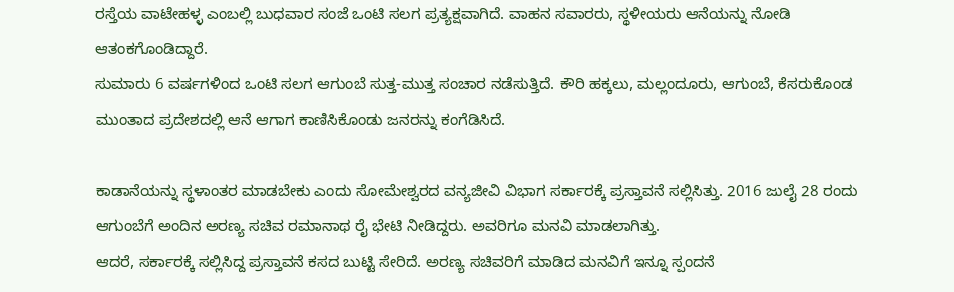ರಸ್ತೆಯ ವಾಟೇಹಳ್ಳ ಎಂಬಲ್ಲಿ ಬುಧವಾರ ಸಂಜೆ ಒಂಟಿ ಸಲಗ ಪ್ರತ್ಯಕ್ಷವಾಗಿದೆ. ವಾಹನ ಸವಾರರು, ಸ್ಥಳೀಯರು ಆನೆಯನ್ನು ನೋಡಿ ಆತಂಕಗೊಂಡಿದ್ದಾರೆ.
ಸುಮಾರು 6 ವರ್ಷಗಳಿಂದ ಒಂಟಿ ಸಲಗ ಆಗುಂಬೆ ಸುತ್ತ-ಮುತ್ತ ಸಂಚಾರ ನಡೆಸುತ್ತಿದೆ. ಕೌರಿ ಹಕ್ಕಲು, ಮಲ್ಲಂದೂರು, ಆಗುಂಬೆ, ಕೆಸರುಕೊಂಡ ಮುಂತಾದ ಪ್ರದೇಶದಲ್ಲಿ ಆನೆ ಆಗಾಗ ಕಾಣಿಸಿಕೊಂಡು ಜನರನ್ನು ಕಂಗೆಡಿಸಿದೆ.

ಕಾಡಾನೆಯನ್ನು ಸ್ಥಳಾಂತರ ಮಾಡಬೇಕು ಎಂದು ಸೋಮೇಶ್ವರದ ವನ್ಯಜೀವಿ ವಿಭಾಗ ಸರ್ಕಾರಕ್ಕೆ ಪ್ರಸ್ತಾವನೆ ಸಲ್ಲಿಸಿತ್ತು. 2016 ಜುಲೈ 28 ರಂದು ಆಗುಂಬೆಗೆ ಅಂದಿನ ಅರಣ್ಯ ಸಚಿವ ರಮಾನಾಥ ರೈ ಭೇಟಿ ನೀಡಿದ್ದರು. ಅವರಿಗೂ ಮನವಿ ಮಾಡಲಾಗಿತ್ತು.
ಆದರೆ, ಸರ್ಕಾರಕ್ಕೆ ಸಲ್ಲಿಸಿದ್ದ ಪ್ರಸ್ತಾವನೆ ಕಸದ ಬುಟ್ಟಿ ಸೇರಿದೆ. ಅರಣ್ಯ ಸಚಿವರಿಗೆ ಮಾಡಿದ ಮನವಿಗೆ ಇನ್ನೂ ಸ್ಪಂದನೆ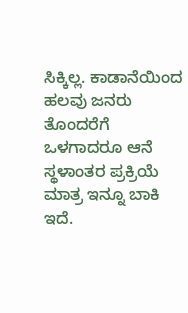ಸಿಕ್ಕಿಲ್ಲ. ಕಾಡಾನೆಯಿಂದ ಹಲವು ಜನರು ತೊಂದರೆಗೆ ಒಳಗಾದರೂ ಆನೆ ಸ್ಥಳಾಂತರ ಪ್ರಕ್ರಿಯೆ ಮಾತ್ರ ಇನ್ನೂ ಬಾಕಿ ಇದೆ.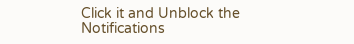Click it and Unblock the Notifications